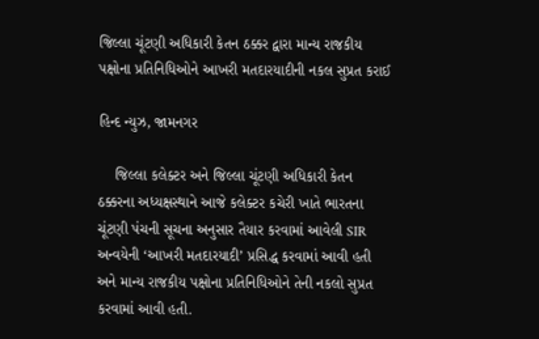જિલ્લા ચૂંટણી અધિકારી કેતન ઠક્કર દ્વારા માન્ય રાજકીય પક્ષોના પ્રતિનિધિઓને આખરી મતદારયાદીની નકલ સુપ્રત કરાઈ

હિન્દ ન્યુઝ, જામનગર

    જિલ્લા કલેક્ટર અને જિલ્લા ચૂંટણી અધિકારી કેતન ઠક્કરના અધ્યક્ષસ્થાને આજે કલેક્ટર કચેરી ખાતે ભારતના ચૂંટણી પંચની સૂચના અનુસાર તૈયાર કરવામાં આવેલી SIR અન્વયેની ‘આખરી મતદારયાદી’ પ્રસિદ્ધ કરવામાં આવી હતી અને માન્ય રાજકીય પક્ષોના પ્રતિનિધિઓને તેની નકલો સુપ્રત કરવામાં આવી હતી.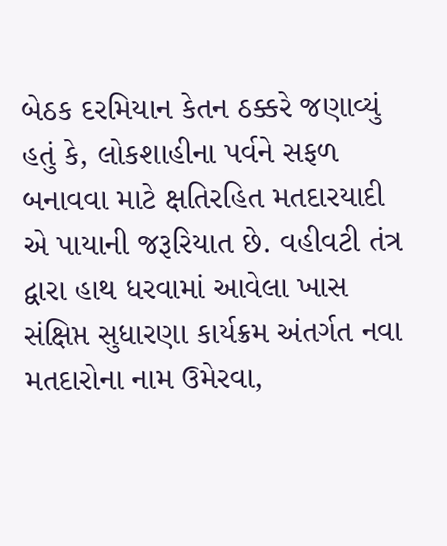બેઠક દરમિયાન કેતન ઠક્કરે જણાવ્યું હતું કે, લોકશાહીના પર્વને સફળ બનાવવા માટે ક્ષતિરહિત મતદારયાદી એ પાયાની જરૂરિયાત છે. વહીવટી તંત્ર દ્વારા હાથ ધરવામાં આવેલા ખાસ સંક્ષિપ્ત સુધારણા કાર્યક્રમ અંતર્ગત નવા મતદારોના નામ ઉમેરવા,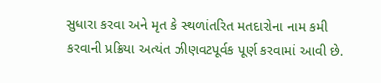સુધારા કરવા અને મૃત કે સ્થળાંતરિત મતદારોના નામ કમી કરવાની પ્રક્રિયા અત્યંત ઝીણવટપૂર્વક પૂર્ણ કરવામાં આવી છે.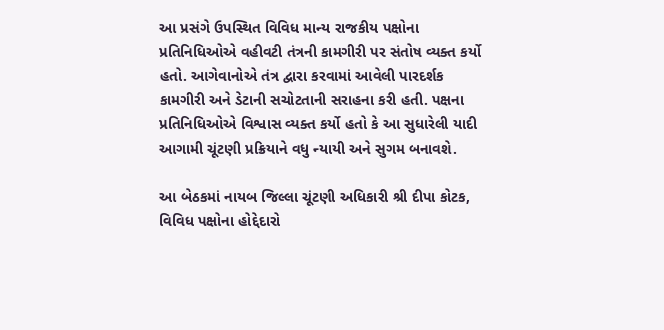આ પ્રસંગે ઉપસ્થિત વિવિધ માન્ય રાજકીય પક્ષોના પ્રતિનિધિઓએ વહીવટી તંત્રની કામગીરી પર સંતોષ વ્યક્ત કર્યો હતો. આગેવાનોએ તંત્ર દ્વારા કરવામાં આવેલી પારદર્શક કામગીરી અને ડેટાની સચોટતાની સરાહના કરી હતી. પક્ષના પ્રતિનિધિઓએ વિશ્વાસ વ્યક્ત કર્યો હતો કે આ સુધારેલી યાદી આગામી ચૂંટણી પ્રક્રિયાને વધુ ન્યાયી અને સુગમ બનાવશે.

આ બેઠકમાં નાયબ જિલ્લા ચૂંટણી અધિકારી શ્રી દીપા કોટક, વિવિધ પક્ષોના હોદ્દેદારો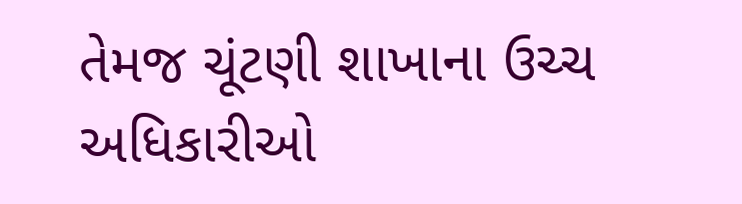તેમજ ચૂંટણી શાખાના ઉચ્ચ અધિકારીઓ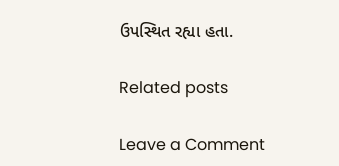ઉપસ્થિત રહ્યા હતા.

Related posts

Leave a Comment